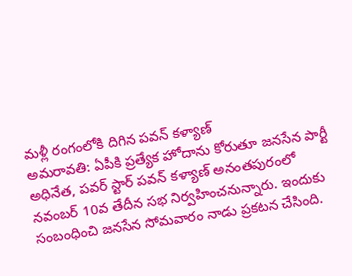మళ్లీ రంగంలోకి దిగిన పవన్ కళ్యాణ్
అమరావతి: ఏపీకి ప్రత్యేక హోదాను కోరుతూ జనసేన పార్టీ అధినేత, పవర్ స్టార్ పవన్ కళ్యాణ్ అనంతపురంలో నవంబర్ 10వ తేదీన సభ నిర్వహించనున్నారు. ఇందుకు సంబంధించి జనసేన సోమవారం నాడు ప్రకటన చేసింది.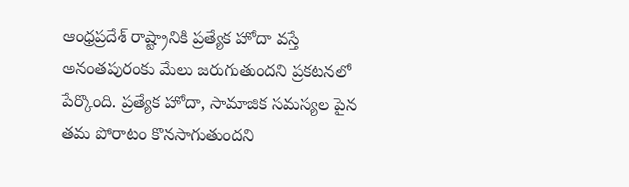ఆంధ్రప్రదేశ్ రాష్ట్రానికి ప్రత్యేక హోదా వస్తే అనంతపురంకు మేలు జరుగుతుందని ప్రకటనలో పేర్కొంది. ప్రత్యేక హోదా, సామాజిక సమస్యల పైన తమ పోరాటం కొనసాగుతుందని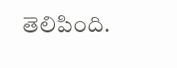తెలిపింది.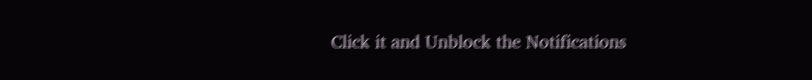Click it and Unblock the Notifications